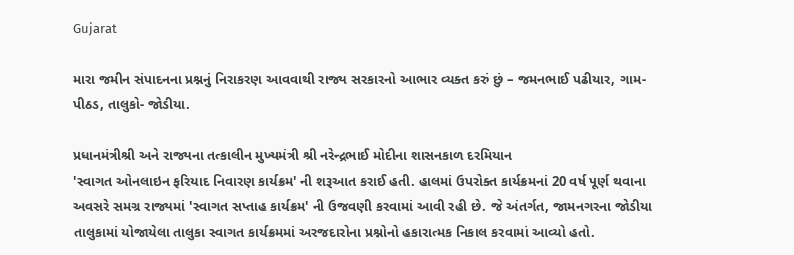Gujarat

મારા જમીન સંપાદનના પ્રશ્નનું નિરાકરણ આવવાથી રાજ્ય સરકારનો આભાર વ્યક્ત કરું છું – જમનભાઈ પઢીયાર, ગામ- પીઠડ, તાલુકો- જોડીયા.

પ્રધાનમંત્રીશ્રી અને રાજ્યના તત્કાલીન મુખ્યમંત્રી શ્રી નરેન્દ્રભાઈ મોદીના શાસનકાળ દરમિયાન
'સ્વાગત ઓનલાઇન ફરિયાદ નિવારણ કાર્યક્રમ' ની શરૂઆત કરાઈ હતી. હાલમાં ઉપરોક્ત કાર્યક્રમનાં 20 વર્ષ પૂર્ણ થવાના
અવસરે સમગ્ર રાજ્યમાં 'સ્વાગત સપ્તાહ કાર્યક્રમ' ની ઉજવણી કરવામાં આવી રહી છે. જે અંતર્ગત, જામનગરના જોડીયા
તાલુકામાં યોજાયેલા તાલુકા સ્વાગત કાર્યક્રમમાં અરજદારોના પ્રશ્નોનો હકારાત્મક નિકાલ કરવામાં આવ્યો હતો.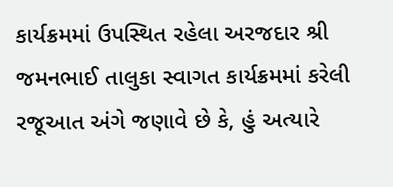કાર્યક્રમમાં ઉપસ્થિત રહેલા અરજદાર શ્રી જમનભાઈ તાલુકા સ્વાગત કાર્યક્રમમાં કરેલી રજૂઆત અંગે જણાવે છે કે, હું અત્યારે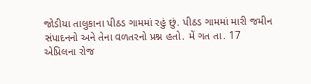જોડીયા તાલુકાના પીઠડ ગામમાં રહું છું. પીઠડ ગામમાં મારી જમીન સંપાદનનો અને તેના વળતરનો પ્રશ્ન હતો. મેં ગત તા. 17
એપ્રિલના રોજ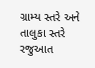ગ્રામ્ય સ્તરે અને તાલુકા સ્તરે રજુઆત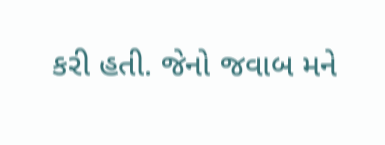કરી હતી. જેનો જવાબ મને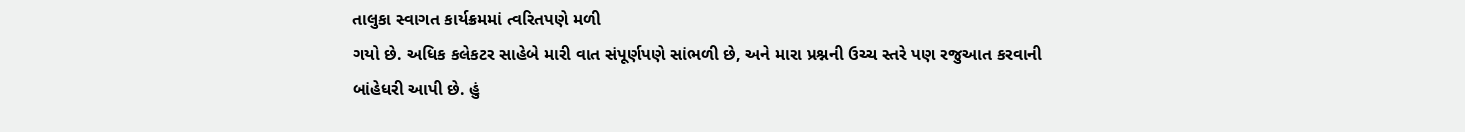તાલુકા સ્વાગત કાર્યક્રમમાં ત્વરિતપણે મળી
ગયો છે. અધિક કલેકટર સાહેબે મારી વાત સંપૂર્ણપણે સાંભળી છે, અને મારા પ્રશ્નની ઉચ્ચ સ્તરે પણ રજુઆત કરવાની
બાંહેધરી આપી છે. હું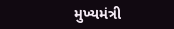મુખ્યમંત્રી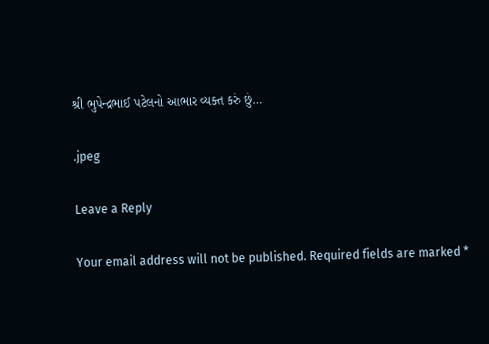શ્રી ભુપેન્દ્રભાઈ પટેલનો આભાર વ્યક્ત કરું છું…

.jpeg

Leave a Reply

Your email address will not be published. Required fields are marked *